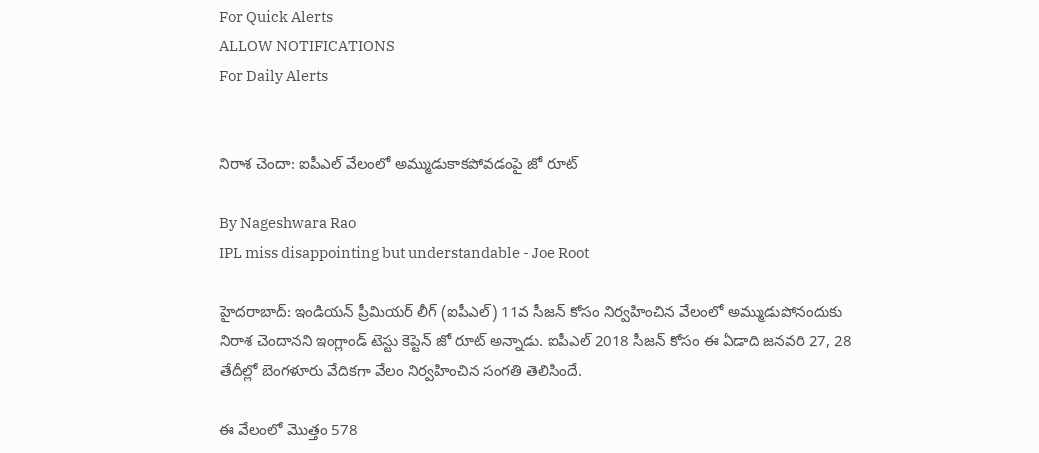For Quick Alerts
ALLOW NOTIFICATIONS
For Daily Alerts


నిరాశ చెందా: ఐపీఎల్ వేలంలో అమ్ముడుకాకపోవడంపై జో రూట్

By Nageshwara Rao
IPL miss disappointing but understandable - Joe Root

హైదరాబాద్: ఇండియన్ ప్రీమియర్ లీగ్ (ఐపీఎల్) 11వ సీజన్ కోసం నిర్వహించిన వేలంలో అమ్ముడుపోనందుకు నిరాశ చెందానని ఇంగ్లాండ్ టెస్టు కెప్టెన్ జో రూట్ అన్నాడు. ఐపీఎల్ 2018 సీజన్ కోసం ఈ ఏడాది జనవరి 27, 28 తేదీల్లో బెంగళూరు వేదికగా వేలం నిర్వహించిన సంగతి తెలిసిందే.

ఈ వేలంలో మొత్తం 578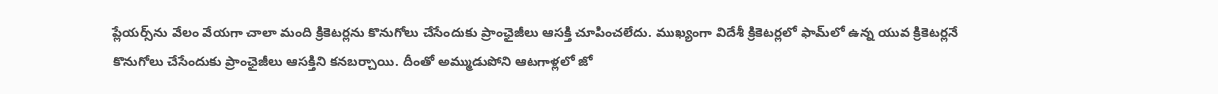ప్లేయర్స్‌ను వేలం వేయగా చాలా మంది క్రికెటర్లను కొనుగోలు చేసేందుకు ప్రాంఛైజీలు ఆసక్తి చూపించలేదు. ముఖ్యంగా విదేశీ క్రికెటర్లలో ఫామ్‌లో ఉన్న యువ క్రికెటర్లనే కొనుగోలు చేసేందుకు ప్రాంఛైజీలు ఆసక్తిని కనబర్చాయి. దీంతో అమ్ముడుపోని ఆటగాళ్లలో జో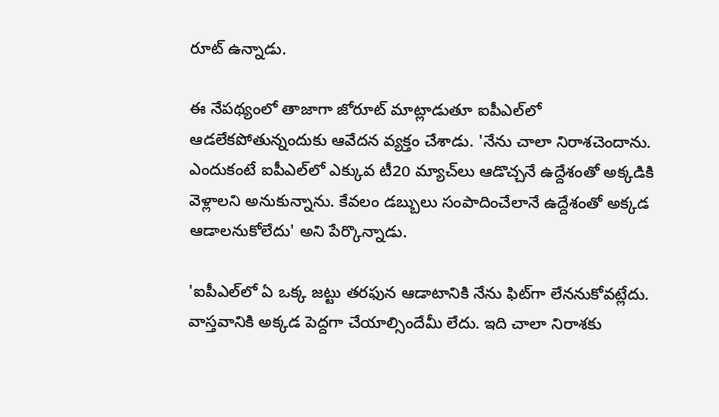రూట్ ఉన్నాడు.

ఈ నేపథ్యంలో తాజాగా జోరూట్ మాట్లాడుతూ ఐపీఎల్‌లో ఆడ‌లేక‌పోతున్నందుకు ఆవేద‌న వ్య‌క్తం చేశాడు. 'నేను చాలా నిరాశచెందాను. ఎందుకంటే ఐపీఎల్‌లో ఎక్కువ టీ20 మ్యాచ్‌లు ఆడొచ్చనే ఉద్దేశంతో అక్కడికి వెళ్లాలని అనుకున్నాను. కేవలం డబ్బులు సంపాదించేలానే ఉద్దేశంతో అక్కడ ఆడాలనుకోలేదు' అని పేర్కొన్నాడు.

'ఐపీఎల్‌లో ఏ ఒక్క జట్టు తరఫున ఆడాటానికి నేను ఫిట్‌గా లేననుకోవట్లేదు. వాస్తవానికి అక్కడ పెద్దగా చేయాల్సిందేమీ లేదు. ఇది చాలా నిరాశకు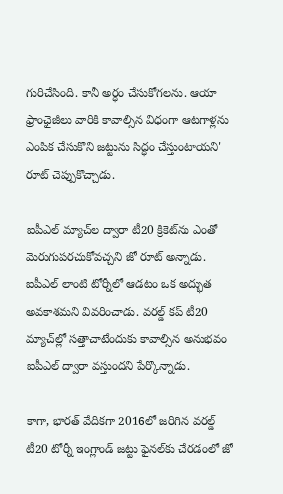గురిచేసింది. కానీ అర్ధం చేసుకోగలను. ఆయా ఫ్రాంఛైజీలు వారికి కావాల్సిన విధంగా ఆటగాళ్లను ఎంపిక చేసుకొని జట్టును సిద్ధం చేస్తుంటాయని' రూట్ చెప్పుకొచ్చాడు.

ఐపీఎల్ మ్యాచ్‌ల ద్వారా టీ20 క్రికెట్‌ను ఎంతో మెరుగుపరచుకోవచ్చని జో రూట్ అన్నాడు. ఐపీఎల్ లాంటి టోర్నీలో ఆడటం ఒక అద్భుత అవకాశమని వివరించాడు. వరల్డ్ కప్ టీ20 మ్యాచ్‌ల్లో సత్తాచాటేందుకు కావాల్సిన అనుభవం ఐపీఎల్ ద్వారా వస్తుందని పేర్కొన్నాడు.

కాగా, భారత్ వేదికగా 2016లో జరిగిన వరల్డ్ టీ20 టోర్నీ ఇంగ్లాండ్ జట్టు ఫైనల్‌కు చేరడంలో జో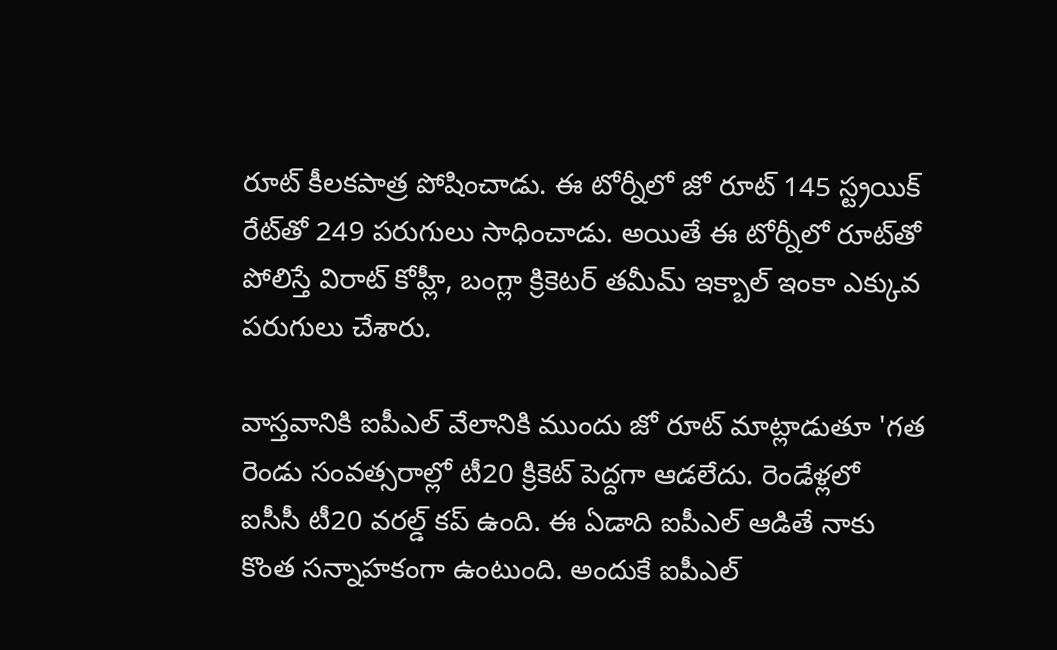రూట్ కీలకపాత్ర పోషించాడు. ఈ టోర్నీలో జో రూట్ 145 స్ట్రయిక్ రేట్‌తో 249 పరుగులు సాధించాడు. అయితే ఈ టోర్నీలో రూట్‌తో పోలిస్తే విరాట్ కోహ్లీ, బంగ్లా క్రికెటర్ తమీమ్ ఇక్బాల్ ఇంకా ఎక్కువ పరుగులు చేశారు.

వాస్తవానికి ఐపీఎల్‌ వేలానికి ముందు జో రూట్ మాట్లాడుతూ 'గత రెండు సంవత్సరాల్లో టీ20 క్రికెట్‌ పెద్దగా ఆడలేదు. రెండేళ్లలో ఐసీసీ టీ20 వరల్డ్ కప్ ఉంది. ఈ ఏడాది ఐపీఎల్‌ ఆడితే నాకు కొంత సన్నాహకంగా ఉంటుంది. అందుకే ఐపీఎల్‌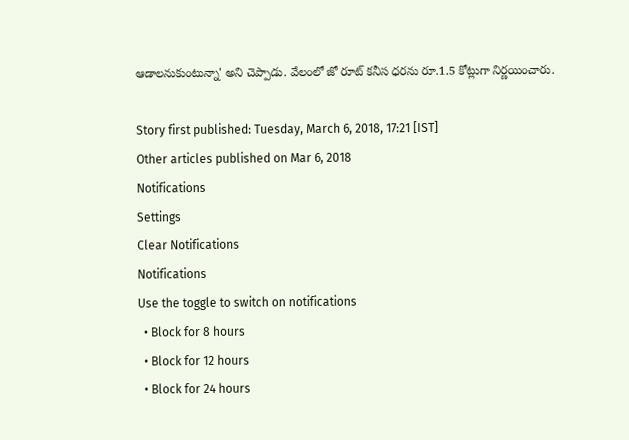ఆడాలనుకుంటున్నా' అని చెప్పాడు. వేలంలో జో రూట్ కనీస ధరను రూ.1.5 కోట్లుగా నిర్ణయించారు.

Story first published: Tuesday, March 6, 2018, 17:21 [IST]
Other articles published on Mar 6, 2018
Notifications
Settings
Clear Notifications
Notifications
Use the toggle to switch on notifications
  • Block for 8 hours
  • Block for 12 hours
  • Block for 24 hours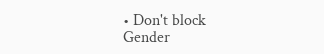• Don't block
Gender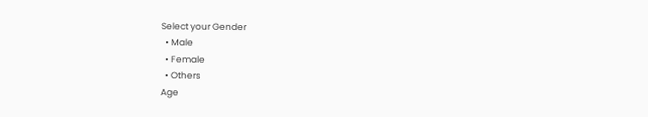Select your Gender
  • Male
  • Female
  • Others
Age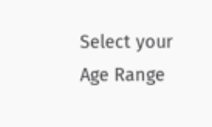Select your Age Range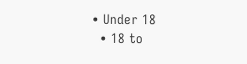• Under 18
  • 18 to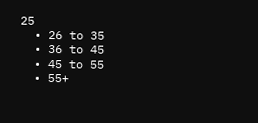25
  • 26 to 35
  • 36 to 45
  • 45 to 55
  • 55+